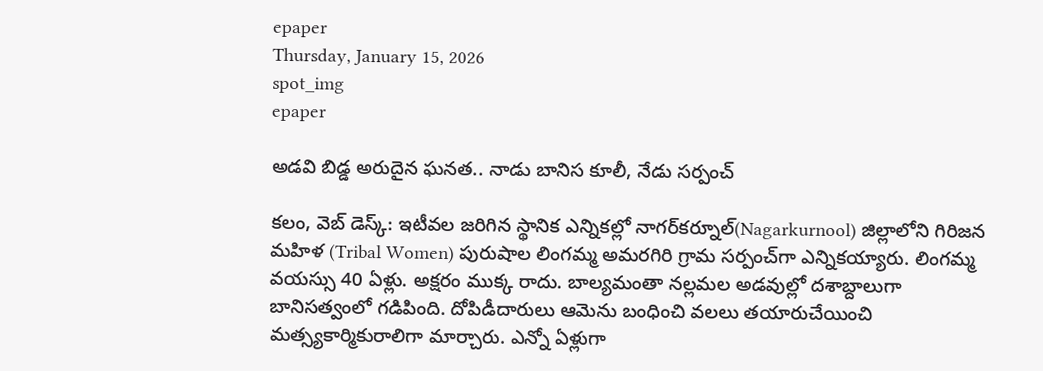epaper
Thursday, January 15, 2026
spot_img
epaper

అడవి బిడ్డ అరుదైన ఘనత.. నాడు బానిస కూలీ, నేడు సర్పంచ్

కలం, వెబ్ డెస్క్: ఇటీవల జరిగిన స్థానిక ఎన్నికల్లో నాగర్‌కర్నూల్(Nagarkurnool) జిల్లాలోని గిరిజన మహిళ (Tribal Women) పురుషాల లింగమ్మ అమరగిరి గ్రామ సర్పంచ్‌గా ఎన్నికయ్యారు. లింగమ్మ వయస్సు 40 ఏళ్లు. అక్షరం ముక్క రాదు. బాల్యమంతా నల్లమల అడవుల్లో దశాబ్దాలుగా బానిసత్వంలో గడిపింది. దోపిడీదారులు ఆమెను బంధించి వలలు తయారుచేయించి మత్స్యకార్మికురాలిగా మార్చారు. ఎన్నో ఏళ్లుగా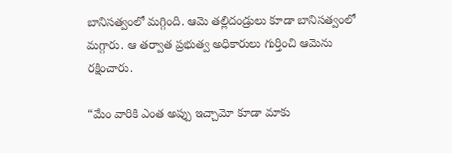బానిసత్వంలో మగ్గింది. ఆమె తల్లిదండ్రులు కూడా బానిసత్వంలో మగ్గారు. ఆ తర్వాత ప్రభుత్వ అధికారులు గుర్తించి ఆమెను రక్షించారు.

“మేం వారికి ఎంత అప్పు ఇచ్చామో కూడా మాకు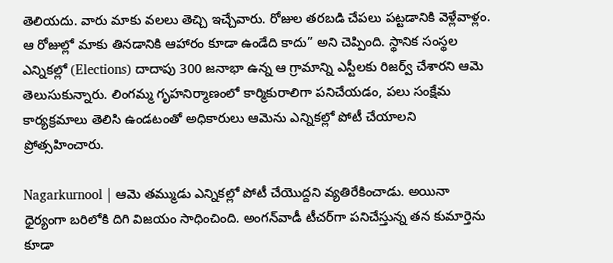తెలియదు. వారు మాకు వలలు తెచ్చి ఇచ్చేవారు. రోజుల తరబడి చేపలు పట్టడానికి వెళ్లేవాళ్లం. ఆ రోజుల్లో మాకు తినడానికి ఆహారం కూడా ఉండేది కాదు” అని చెప్పింది. స్థానిక సంస్థల ఎన్నికల్లో (Elections) దాదాపు 300 జనాభా ఉన్న ఆ గ్రామాన్ని ఎస్టీలకు రిజర్వ్ చేశారని ఆమె తెలుసుకున్నారు. లింగమ్మ గృహనిర్మాణంలో కార్మికురాలిగా పనిచేయడం, పలు సంక్షేమ కార్యక్రమాలు తెలిసి ఉండటంతో అధికారులు ఆమెను ఎన్నికల్లో పోటీ చేయాలని ప్రోత్సహించారు.

Nagarkurnool | ఆమె తమ్ముడు ఎన్నికల్లో పోటీ చేయొద్దని వ్యతిరేకించాడు. అయినా ధైర్యంగా బరిలోకి దిగి విజయం సాధించింది. అంగన్‌వాడీ టీచర్‌గా పనిచేస్తున్న తన కుమార్తెను కూడా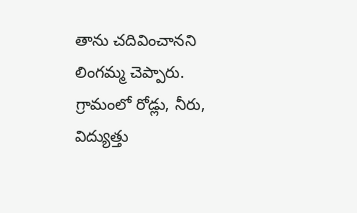తాను చదివించానని లింగమ్మ చెప్పారు. గ్రామంలో రోడ్లు, నీరు, విద్యుత్తు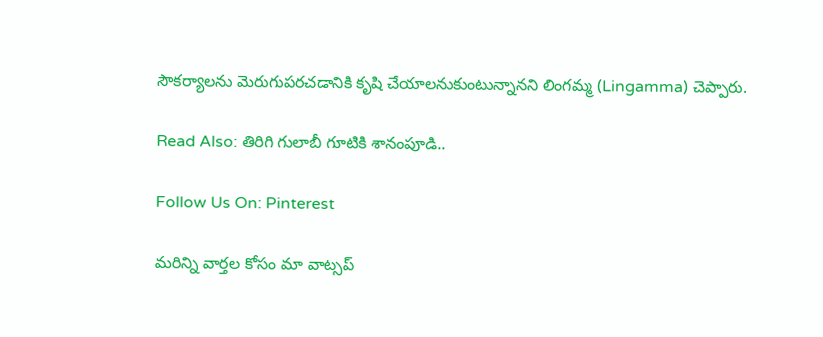సౌకర్యాలను మెరుగుపరచడానికి కృషి చేయాలనుకుంటున్నానని లింగమ్మ (Lingamma) చెప్పారు.

Read Also: తిరిగి గులాబీ గూటికి శానంపూడి..

Follow Us On: Pinterest

మ‌రిన్ని వార్త‌ల కోసం మా వాట్స‌ప్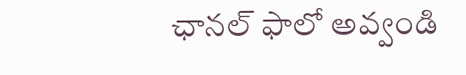ఛాన‌ల్ ఫాలో అవ్వండి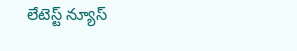లేటెస్ట్ న్యూస్‌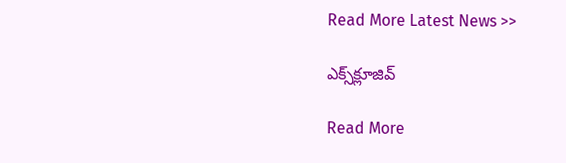Read More Latest News >>

ఎక్స్‌క్లూజివ్‌

Read More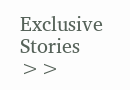Exclusive Stories >>